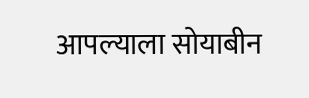आपल्याला सोयाबीन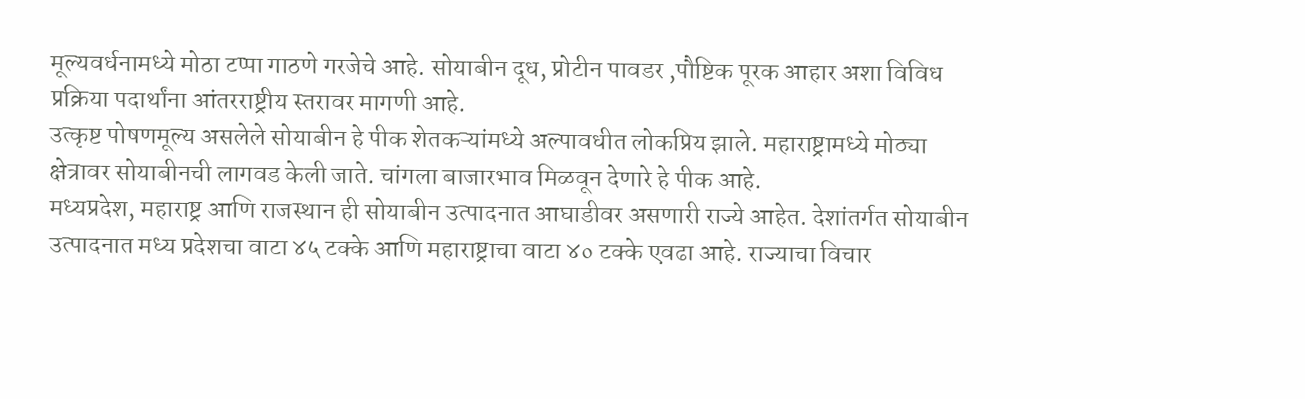मूल्यवर्धनामध्ये मोठा टप्पा गाठणे गरजेचे आहे. सोयाबीन दूध, प्रोटीन पावडर ,पौष्टिक पूरक आहार अशा विविध प्रक्रिया पदार्थांना आंतरराष्ट्रीय स्तरावर मागणी आहे.
उत्कृष्ट पोषणमूल्य असलेले सोयाबीन हे पीक शेतकऱ्यांमध्ये अल्पावधीत लोकप्रिय झाले. महाराष्ट्रामध्ये मोठ्या क्षेत्रावर सोयाबीनची लागवड केली जाते. चांगला बाजारभाव मिळवून देणारे हे पीक आहे.
मध्यप्रदेश, महाराष्ट्र आणि राजस्थान ही सोयाबीन उत्पादनात आघाडीवर असणारी राज्ये आहेत. देशांतर्गत सोयाबीन उत्पादनात मध्य प्रदेशचा वाटा ४५ टक्के आणि महाराष्ट्राचा वाटा ४० टक्के एवढा आहे. राज्याचा विचार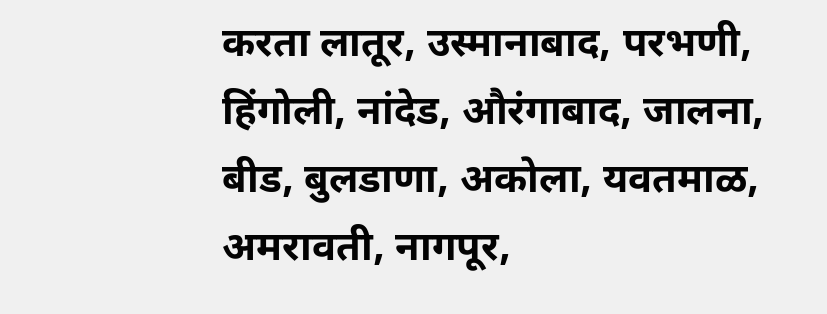करता लातूर, उस्मानाबाद, परभणी, हिंगोली, नांदेड, औरंगाबाद, जालना, बीड, बुलडाणा, अकोला, यवतमाळ, अमरावती, नागपूर,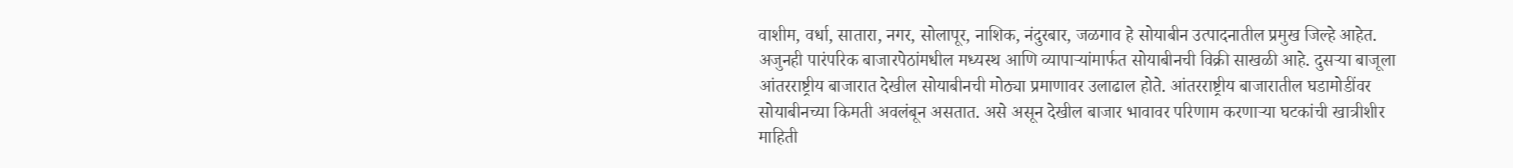वाशीम, वर्धा, सातारा, नगर, सोलापूर, नाशिक, नंदुरबार, जळगाव हे सोयाबीन उत्पादनातील प्रमुख जिल्हे आहेत. अजुनही पारंपरिक बाजारपेठांमधील मध्यस्थ आणि व्यापाऱ्यांमार्फत सोयाबीनची विक्री साखळी आहे. दुसऱ्या बाजूला आंतरराष्ट्रीय बाजारात देखील सोयाबीनची मोठ्या प्रमाणावर उलाढाल होते. आंतरराष्ट्रीय बाजारातील घडामोडींवर सोयाबीनच्या किमती अवलंबून असतात. असे असून देखील बाजार भावावर परिणाम करणाऱ्या घटकांची खात्रीशीर माहिती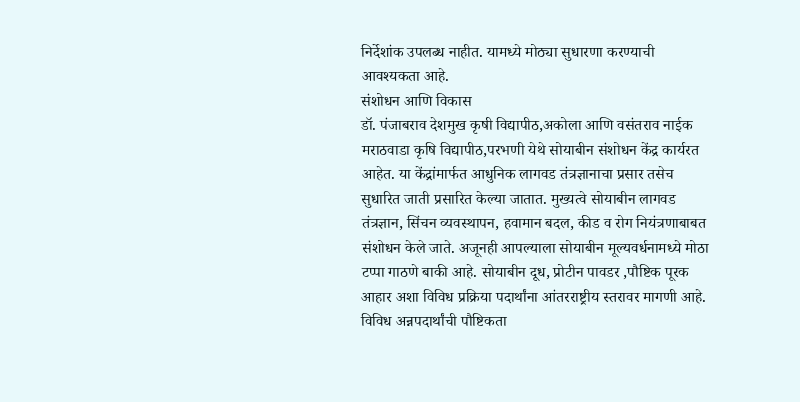निर्देशांक उपलब्ध नाहीत. यामध्ये मोठ्या सुधारणा करण्याची आवश्यकता आहे.
संशोधन आणि विकास
डॉ. पंजाबराव देशमुख कृषी विद्यापीठ,अकोला आणि वसंतराव नाईक मराठवाडा कृषि विद्यापीठ,परभणी येथे सोयाबीन संशोधन केंद्र कार्यरत आहेत. या केंद्रांमार्फत आधुनिक लागवड तंत्रज्ञानाचा प्रसार तसेच सुधारित जाती प्रसारित केल्या जातात. मुख्यत्वे सोयाबीन लागवड तंत्रज्ञान, सिंचन व्यवस्थापन, हवामान बदल, कीड व रोग नियंत्रणाबाबत संशोधन केले जाते. अजूनही आपल्याला सोयाबीन मूल्यवर्धनामध्ये मोठा टप्पा गाठणे बाकी आहे. सोयाबीन दूध, प्रोटीन पावडर ,पौष्टिक पूरक आहार अशा विविध प्रक्रिया पदार्थांना आंतरराष्ट्रीय स्तरावर मागणी आहे. विविध अन्नपदार्थांची पौष्टिकता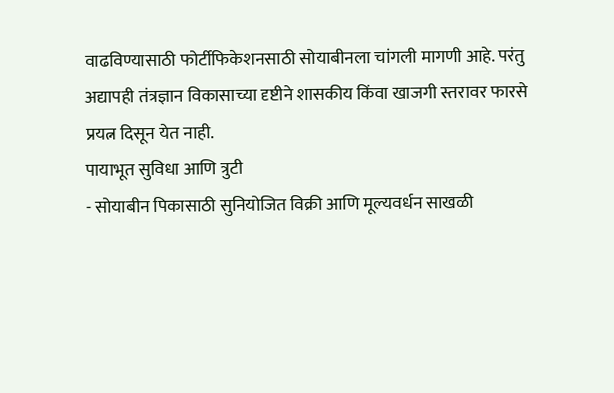वाढविण्यासाठी फोर्टीफिकेशनसाठी सोयाबीनला चांगली मागणी आहे. परंतु अद्यापही तंत्रज्ञान विकासाच्या दृष्टीने शासकीय किंवा खाजगी स्तरावर फारसे प्रयत्न दिसून येत नाही.
पायाभूत सुविधा आणि त्रुटी
- सोयाबीन पिकासाठी सुनियोजित विक्री आणि मूल्यवर्धन साखळी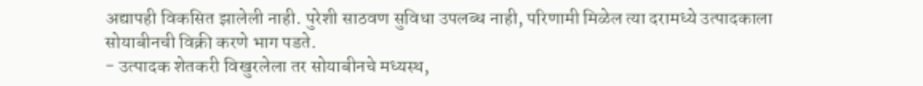अद्यापही विकसित झालेली नाही. पुरेशी साठवण सुविधा उपलब्ध नाही, परिणामी मिळेल त्या दरामध्ये उत्पादकाला सोयाबीनची विक्री करणे भाग पडते.
- उत्पादक शेतकरी विखुरलेला तर सोयाबीनचे मध्यस्थ,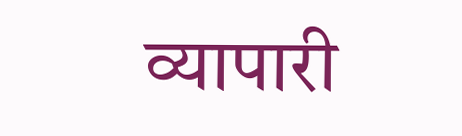व्यापारी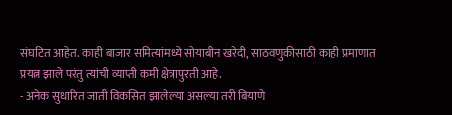संघटित आहेत. काही बाजार समित्यांमध्ये सोयाबीन खरेदी, साठवणुकीसाठी काही प्रमाणात प्रयत्न झाले परंतु त्यांची व्याप्ती कमी क्षेत्रापुरती आहे.
- अनेक सुधारित जाती विकसित झालेल्या असल्या तरी बियाणे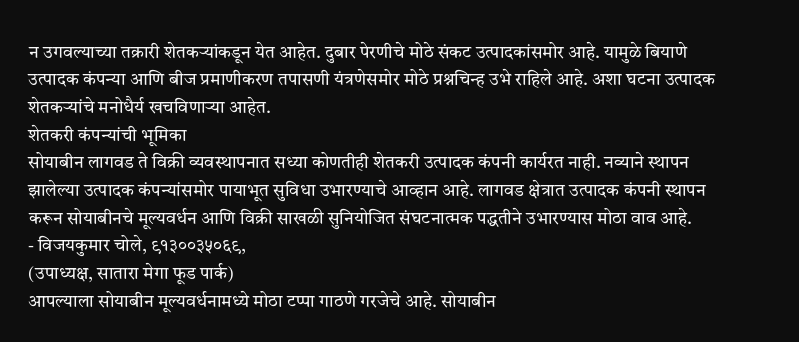न उगवल्याच्या तक्रारी शेतकऱ्यांकडून येत आहेत. दुबार पेरणीचे मोठे संकट उत्पादकांसमोर आहे. यामुळे बियाणे उत्पादक कंपन्या आणि बीज प्रमाणीकरण तपासणी यंत्रणेसमोर मोठे प्रश्नचिन्ह उभे राहिले आहे. अशा घटना उत्पादक शेतकऱ्यांचे मनोधैर्य खचविणाऱ्या आहेत.
शेतकरी कंपन्यांची भूमिका
सोयाबीन लागवड ते विक्री व्यवस्थापनात सध्या कोणतीही शेतकरी उत्पादक कंपनी कार्यरत नाही. नव्याने स्थापन झालेल्या उत्पादक कंपन्यांसमोर पायाभूत सुविधा उभारण्याचे आव्हान आहे. लागवड क्षेत्रात उत्पादक कंपनी स्थापन करून सोयाबीनचे मूल्यवर्धन आणि विक्री साखळी सुनियोजित संघटनात्मक पद्धतीने उभारण्यास मोठा वाव आहे.
- विजयकुमार चोले, ९१३००३५०६९,
(उपाध्यक्ष, सातारा मेगा फूड पार्क)
आपल्याला सोयाबीन मूल्यवर्धनामध्ये मोठा टप्पा गाठणे गरजेचे आहे. सोयाबीन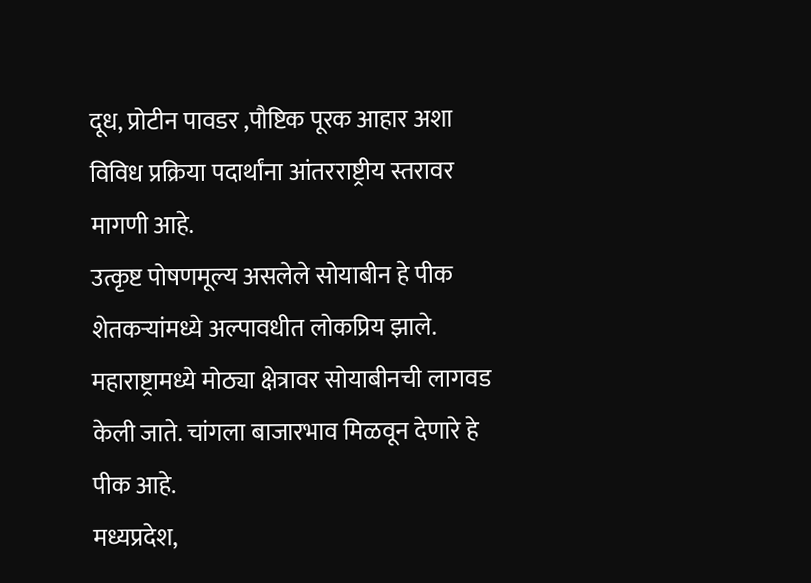दूध, प्रोटीन पावडर ,पौष्टिक पूरक आहार अशा विविध प्रक्रिया पदार्थांना आंतरराष्ट्रीय स्तरावर मागणी आहे.
उत्कृष्ट पोषणमूल्य असलेले सोयाबीन हे पीक शेतकऱ्यांमध्ये अल्पावधीत लोकप्रिय झाले. महाराष्ट्रामध्ये मोठ्या क्षेत्रावर सोयाबीनची लागवड केली जाते. चांगला बाजारभाव मिळवून देणारे हे पीक आहे.
मध्यप्रदेश,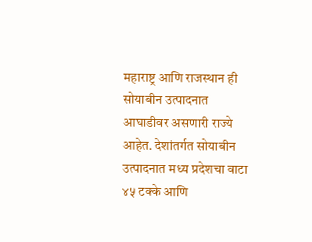महाराष्ट्र आणि राजस्थान ही सोयाबीन उत्पादनात आघाडीवर असणारी राज्ये आहेत. देशांतर्गत सोयाबीन उत्पादनात मध्य प्रदेशचा वाटा ४५ टक्के आणि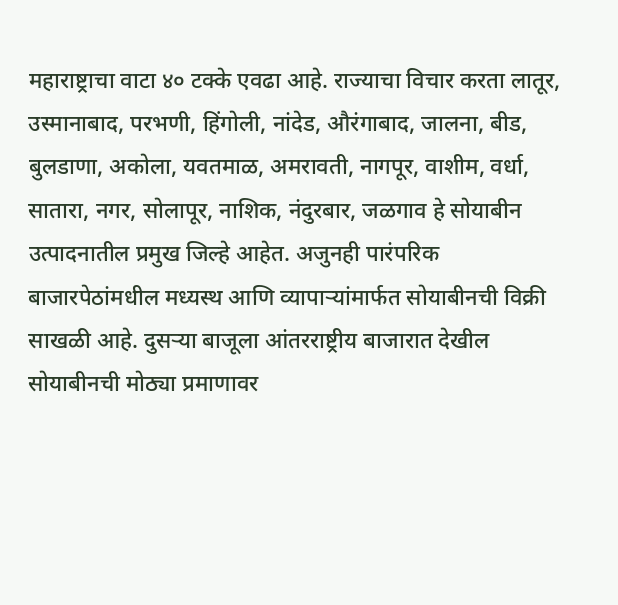महाराष्ट्राचा वाटा ४० टक्के एवढा आहे. राज्याचा विचार करता लातूर, उस्मानाबाद, परभणी, हिंगोली, नांदेड, औरंगाबाद, जालना, बीड, बुलडाणा, अकोला, यवतमाळ, अमरावती, नागपूर, वाशीम, वर्धा, सातारा, नगर, सोलापूर, नाशिक, नंदुरबार, जळगाव हे सोयाबीन उत्पादनातील प्रमुख जिल्हे आहेत. अजुनही पारंपरिक बाजारपेठांमधील मध्यस्थ आणि व्यापाऱ्यांमार्फत सोयाबीनची विक्री साखळी आहे. दुसऱ्या बाजूला आंतरराष्ट्रीय बाजारात देखील सोयाबीनची मोठ्या प्रमाणावर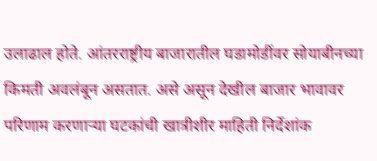उलाढाल होते. आंतरराष्ट्रीय बाजारातील घडामोडींवर सोयाबीनच्या किमती अवलंबून असतात. असे असून देखील बाजार भावावर परिणाम करणाऱ्या घटकांची खात्रीशीर माहिती निर्देशांक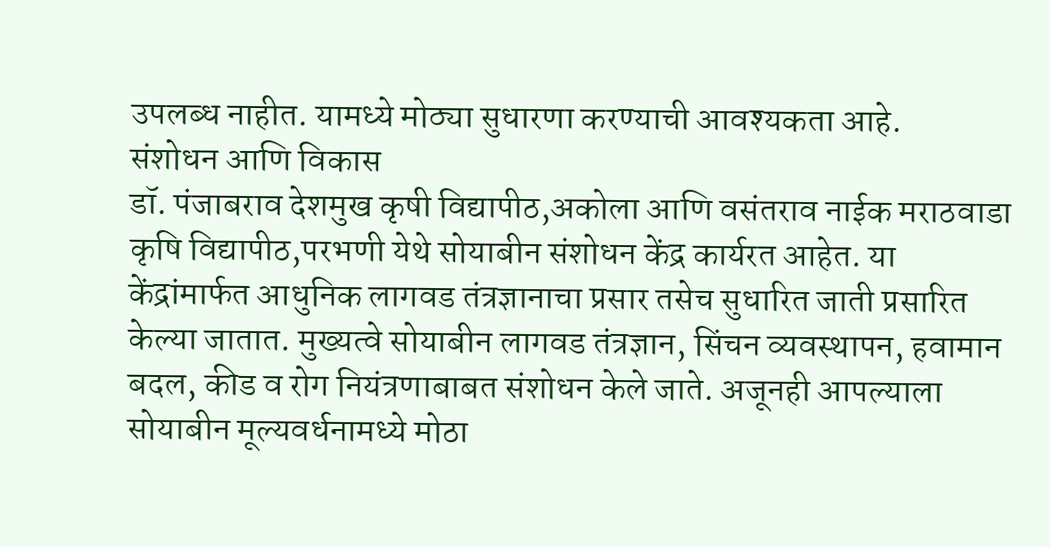उपलब्ध नाहीत. यामध्ये मोठ्या सुधारणा करण्याची आवश्यकता आहे.
संशोधन आणि विकास
डॉ. पंजाबराव देशमुख कृषी विद्यापीठ,अकोला आणि वसंतराव नाईक मराठवाडा कृषि विद्यापीठ,परभणी येथे सोयाबीन संशोधन केंद्र कार्यरत आहेत. या केंद्रांमार्फत आधुनिक लागवड तंत्रज्ञानाचा प्रसार तसेच सुधारित जाती प्रसारित केल्या जातात. मुख्यत्वे सोयाबीन लागवड तंत्रज्ञान, सिंचन व्यवस्थापन, हवामान बदल, कीड व रोग नियंत्रणाबाबत संशोधन केले जाते. अजूनही आपल्याला सोयाबीन मूल्यवर्धनामध्ये मोठा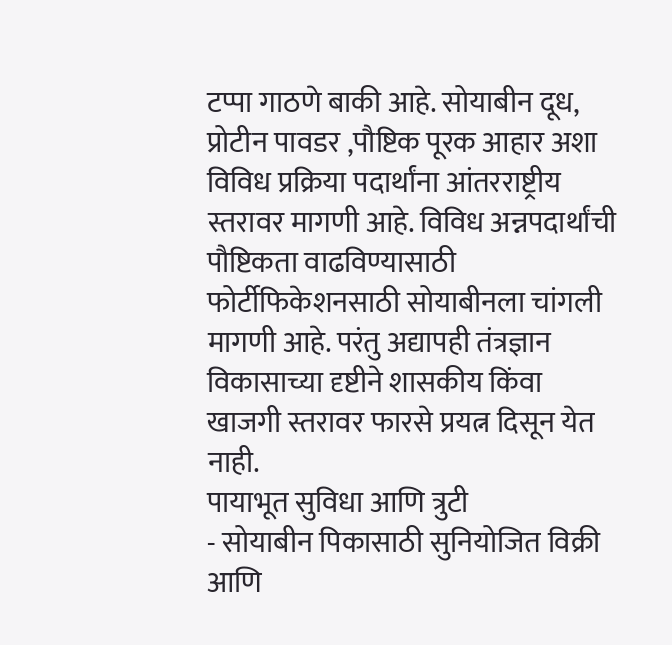टप्पा गाठणे बाकी आहे. सोयाबीन दूध, प्रोटीन पावडर ,पौष्टिक पूरक आहार अशा विविध प्रक्रिया पदार्थांना आंतरराष्ट्रीय स्तरावर मागणी आहे. विविध अन्नपदार्थांची पौष्टिकता वाढविण्यासाठी फोर्टीफिकेशनसाठी सोयाबीनला चांगली मागणी आहे. परंतु अद्यापही तंत्रज्ञान विकासाच्या दृष्टीने शासकीय किंवा खाजगी स्तरावर फारसे प्रयत्न दिसून येत नाही.
पायाभूत सुविधा आणि त्रुटी
- सोयाबीन पिकासाठी सुनियोजित विक्री आणि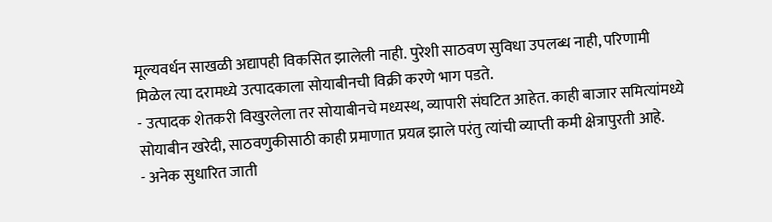मूल्यवर्धन साखळी अद्यापही विकसित झालेली नाही. पुरेशी साठवण सुविधा उपलब्ध नाही, परिणामी मिळेल त्या दरामध्ये उत्पादकाला सोयाबीनची विक्री करणे भाग पडते.
- उत्पादक शेतकरी विखुरलेला तर सोयाबीनचे मध्यस्थ, व्यापारी संघटित आहेत. काही बाजार समित्यांमध्ये सोयाबीन खरेदी, साठवणुकीसाठी काही प्रमाणात प्रयत्न झाले परंतु त्यांची व्याप्ती कमी क्षेत्रापुरती आहे.
- अनेक सुधारित जाती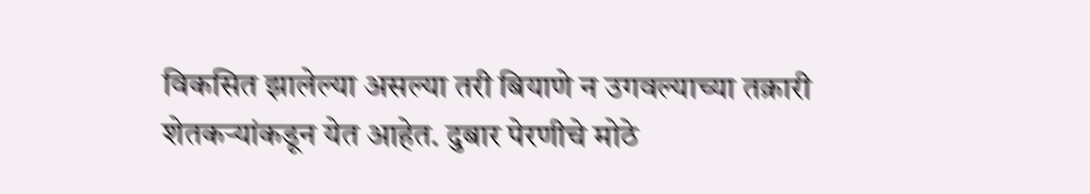विकसित झालेल्या असल्या तरी बियाणे न उगवल्याच्या तक्रारी शेतकऱ्यांकडून येत आहेत. दुबार पेरणीचे मोठे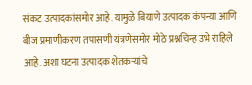संकट उत्पादकांसमोर आहे. यामुळे बियाणे उत्पादक कंपन्या आणि बीज प्रमाणीकरण तपासणी यंत्रणेसमोर मोठे प्रश्नचिन्ह उभे राहिले आहे. अशा घटना उत्पादक शेतकऱ्यांचे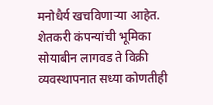मनोधैर्य खचविणाऱ्या आहेत.
शेतकरी कंपन्यांची भूमिका
सोयाबीन लागवड ते विक्री व्यवस्थापनात सध्या कोणतीही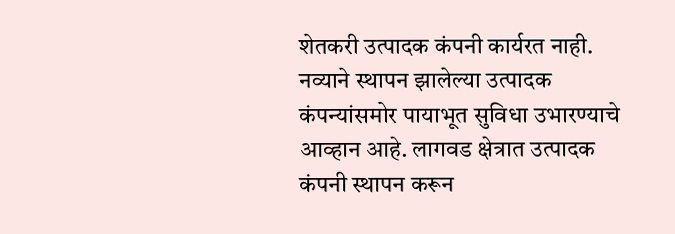शेतकरी उत्पादक कंपनी कार्यरत नाही. नव्याने स्थापन झालेल्या उत्पादक कंपन्यांसमोर पायाभूत सुविधा उभारण्याचे आव्हान आहे. लागवड क्षेत्रात उत्पादक कंपनी स्थापन करून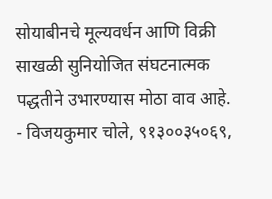सोयाबीनचे मूल्यवर्धन आणि विक्री साखळी सुनियोजित संघटनात्मक पद्धतीने उभारण्यास मोठा वाव आहे.
- विजयकुमार चोले, ९१३००३५०६९,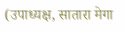(उपाध्यक्ष, सातारा मेगा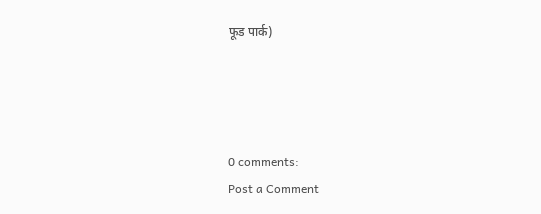फूड पार्क)




0 comments:
Post a Comment